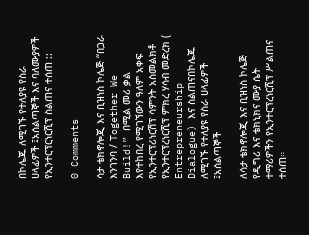በኮሌጁ ለሚገኙ የተለያዩ የስራ ሀላፊዎች ፤አሰልጣኞች እና ባለሙያዎች የኢንተርፕርነርሺፕ ስልጠና ተሰጠ ::

0 Comments

ሳታ ቴክኖሎጂ እና ቢዝነስ ኮሌጅ “በጋራ እንገንባ / Together We Build!” በሚል መሪ ቃል እየተከበረ የሚገኘውን ዓለም አቀፍ የኢንተርፕሪነርሽፕ ሳምንት አስመልክቶ የኢንተርፕረነርሺፕ ምክረ ሃሳብ መድረክ ( Entrepreneurship Dialogue) እና ስልጠናበኮሌጁ ለሚገኙ የተለያዩ የስራ ሀላፊዎች ፤አሰልጣኞች

ለሳታ ቴክኖሎጂ እና ቢዝነስ ኮሌጅ የዲግሪ እና ቴክኒክና ሙያ ሴት ተማሪዎችን የኢንተርፕረነርሺፕ ሥልጠና ተሰጠ።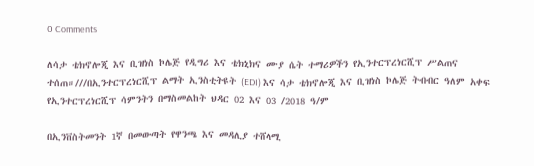0 Comments

ለሳታ ቴክኖሎጂ እና ቢዝነስ ኮሌጅ የዲግሪ እና ቴክኒክና ሙያ ሴት ተማሪዎችን የኢንተርፕረነርሺፕ ሥልጠና ተሰጠ።///በኢንተርፕረነርሺፕ ልማት ኢንስቲትዩት (EDI) እና ሳታ ቴክኖሎጂ እና ቢዝነስ ኮሌጅ ትብብር ዓለም አቀፍ የኢንተርፕረነርሺፕ ሳምንትን በማስመልከት ህዳር 02 እና 03 /2018 ዓ/ም

በኢንቨስትመንት 1ኛ በመውጣት የዋንጫ እና መዳሊያ ተሸላሚ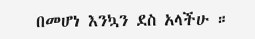በመሆነ እንኳን ደስ አላችሁ ።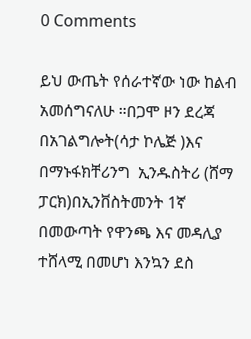0 Comments

ይህ ውጤት የሰራተኛው ነው ከልብ አመሰግናለሁ ።በጋሞ ዞን ደረጃ  በአገልግሎት(ሳታ ኮሌጅ )እና በማኑፋክቸሪንግ  ኢንዱስትሪ (ሸማ ፓርክ)በኢንቨስትመንት 1ኛ በመውጣት የዋንጫ እና መዳሊያ ተሸላሚ በመሆነ እንኳን ደስ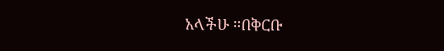አላችሁ ።በቅርቡ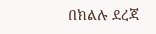በክልሉ ደረጃ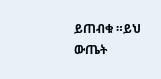ይጠብቁ ።ይህ ውጤት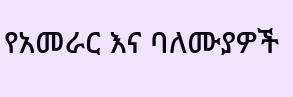የአመራር እና ባለሙያዎች